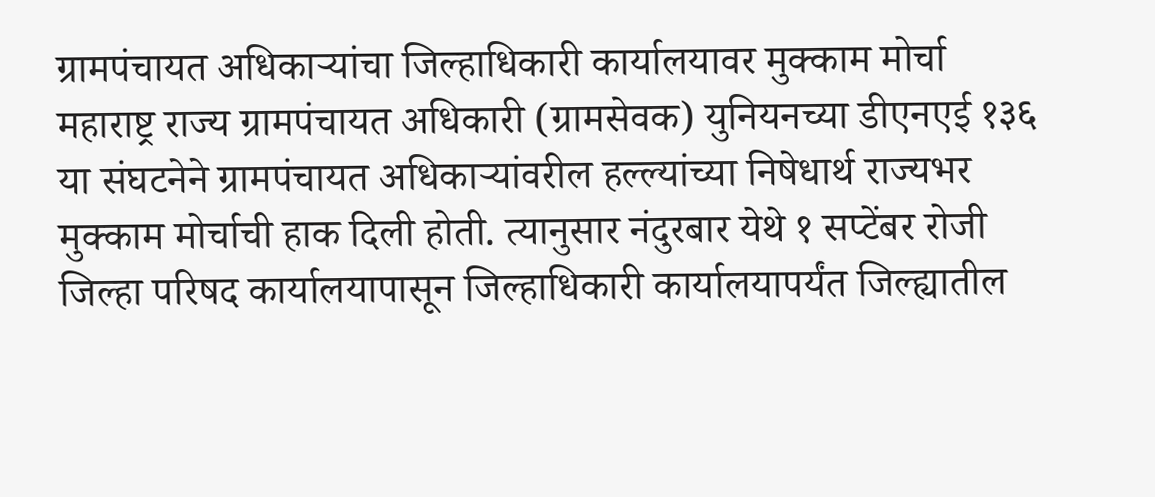ग्रामपंचायत अधिकाऱ्यांचा जिल्हाधिकारी कार्यालयावर मुक्काम मोर्चा
महाराष्ट्र राज्य ग्रामपंचायत अधिकारी (ग्रामसेवक) युनियनच्या डीएनएई १३६ या संघटनेने ग्रामपंचायत अधिकाऱ्यांवरील हल्ल्यांच्या निषेधार्थ राज्यभर मुक्काम मोर्चाची हाक दिली होती. त्यानुसार नंदुरबार येथे १ सप्टेंबर रोजी जिल्हा परिषद कार्यालयापासून जिल्हाधिकारी कार्यालयापर्यंत जिल्ह्यातील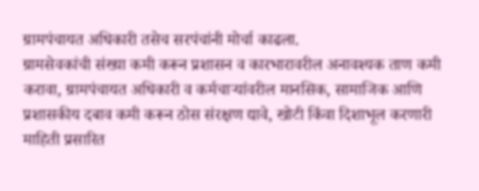ग्रामपंचायत अधिकारी तसेच सरपंचांनी मोर्चा काढला.
ग्रामसेवकांची संख्या कमी करून प्रशासन व कारभारावरील अनावश्यक ताण कमी करावा, ग्रामपंचायत अधिकारी व कर्मचाऱ्यांवरील मानसिक, सामाजिक आणि प्रशासकीय दबाव कमी करून ठोस संरक्षण द्यावे, खोटी किंवा दिशाभूल करणारी माहिती प्रसारित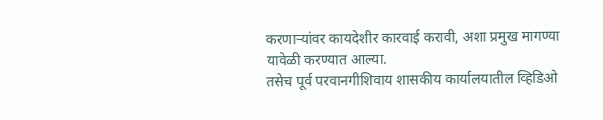करणाऱ्यांवर कायदेशीर कारवाई करावी, अशा प्रमुख मागण्या यावेळी करण्यात आल्या.
तसेच पूर्व परवानगीशिवाय शासकीय कार्यालयातील व्हिडिओ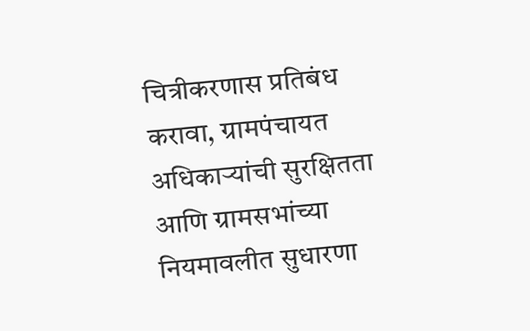चित्रीकरणास प्रतिबंध करावा, ग्रामपंचायत अधिकाऱ्यांची सुरक्षितता आणि ग्रामसभांच्या नियमावलीत सुधारणा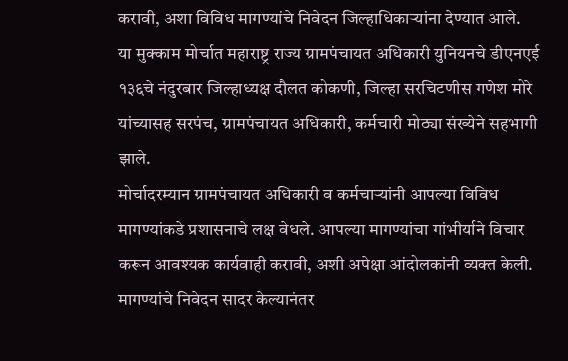करावी, अशा विविध मागण्यांचे निवेदन जिल्हाधिकाऱ्यांना देण्यात आले.
या मुक्काम मोर्चात महाराष्ट्र राज्य ग्रामपंचायत अधिकारी युनियनचे डीएनएई १३६चे नंदुरबार जिल्हाध्यक्ष दौलत कोकणी, जिल्हा सरचिटणीस गणेश मोरे यांच्यासह सरपंच, ग्रामपंचायत अधिकारी, कर्मचारी मोठ्या संख्येने सहभागी झाले.
मोर्चादरम्यान ग्रामपंचायत अधिकारी व कर्मचाऱ्यांनी आपल्या विविध मागण्यांकडे प्रशासनाचे लक्ष वेधले. आपल्या मागण्यांचा गांभीर्याने विचार करून आवश्यक कार्यवाही करावी, अशी अपेक्षा आंदोलकांनी व्यक्त केली. मागण्यांचे निवेदन सादर केल्यानंतर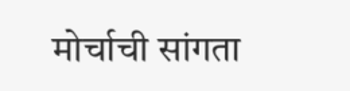मोर्चाची सांगता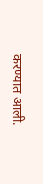करण्यात आली.